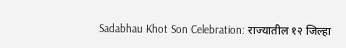Sadabhau Khot Son Celebration: राज्यातील १२ जिल्हा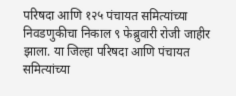परिषदा आणि १२५ पंचायत समित्यांच्या निवडणुकीचा निकाल ९ फेब्रुवारी रोजी जाहीर झाला. या जिल्हा परिषदा आणि पंचायत समित्यांच्या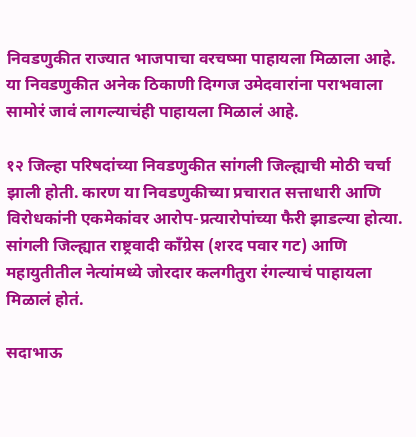निवडणुकीत राज्यात भाजपाचा वरचष्मा पाहायला मिळाला आहे. या निवडणुकीत अनेक ठिकाणी दिग्गज उमेदवारांना पराभवाला सामोरं जावं लागल्याचंही पाहायला मिळालं आहे.

१२ जिल्हा परिषदांच्या निवडणुकीत सांगली जिल्ह्याची मोठी चर्चा झाली होती. कारण या निवडणुकीच्या प्रचारात सत्ताधारी आणि विरोधकांनी एकमेकांवर आरोप-प्रत्यारोपांच्या फैरी झाडल्या होत्या. सांगली जिल्ह्यात राष्ट्रवादी काँग्रेस (शरद पवार गट) आणि महायुतीतील नेत्यांमध्ये जोरदार कलगीतुरा रंगल्याचं पाहायला मिळालं होतं.

सदाभाऊ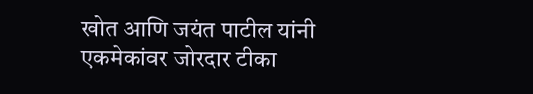खोत आणि जयंत पाटील यांनी एकमेकांवर जोरदार टीका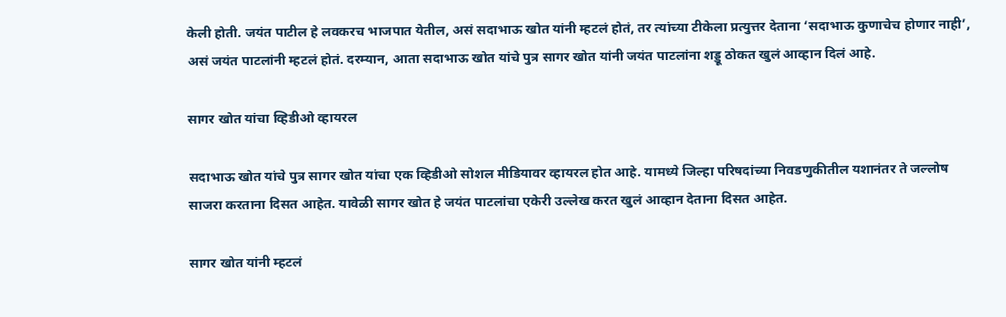केली होती. जयंत पाटील हे लवकरच भाजपात येतील, असं सदाभाऊ खोत यांनी म्हटलं होतं, तर त्यांच्या टीकेला प्रत्युत्तर देताना ‘सदाभाऊ कुणाचेच होणार नाही’, असं जयंत पाटलांनी म्हटलं होतं. दरम्यान, आता सदाभाऊ खोत यांचे पुत्र सागर खोत यांनी जयंत पाटलांना शड्डू ठोकत खुलं आव्हान दिलं आहे.

सागर खोत यांचा व्हिडीओ व्हायरल

सदाभाऊ खोत यांचे पुत्र सागर खोत यांचा एक व्हिडीओ सोशल मीडियावर व्हायरल होत आहे. यामध्ये जिल्हा परिषदांच्या निवडणुकीतील यशानंतर ते जल्लोष साजरा करताना दिसत आहेत. यावेळी सागर खोत हे जयंत पाटलांचा एकेरी उल्लेख करत खुलं आव्हान देताना दिसत आहेत.

सागर खोत यांनी म्हटलं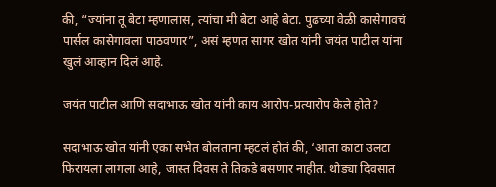की, “ज्यांना तू बेटा म्हणालास, त्यांचा मी बेटा आहे बेटा. पुढच्या वेळी कासेगावचं पार्सल कासेगावला पाठवणार”, असं म्हणत सागर खोत यांनी जयंत पाटील यांना खुलं आव्हान दिलं आहे.

जयंत पाटील आणि सदाभाऊ खोत यांनी काय आरोप-प्रत्यारोप केले होते?

सदाभाऊ खोत यांनी एका सभेत बोलताना म्हटलं होतं की, ‘आता काटा उलटा फिरायला लागला आहे, जास्त दिवस ते तिकडे बसणार नाहीत. थोड्या दिवसात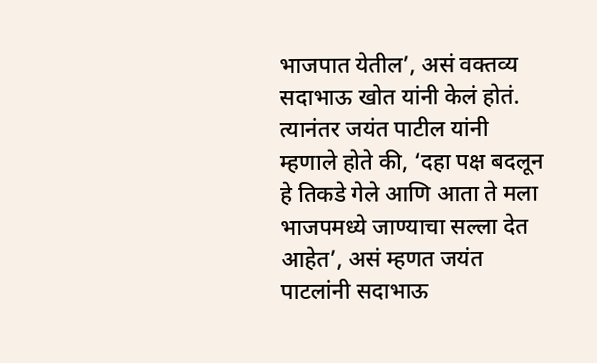भाजपात येतील’, असं वक्तव्य सदाभाऊ खोत यांनी केलं होतं. त्यानंतर जयंत पाटील यांनी म्हणाले होते की, ‘दहा पक्ष बदलून हे तिकडे गेले आणि आता ते मला भाजपमध्ये जाण्याचा सल्ला देत आहेत’, असं म्हणत जयंत पाटलांनी सदाभाऊ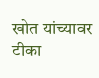खोत यांच्यावर टीका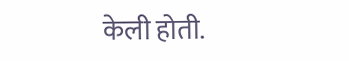केली होती.